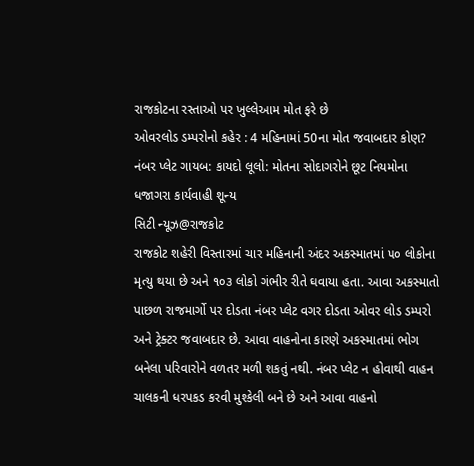રાજકોટના રસ્તાઓ પર ખુલ્લેઆમ મોત ફરે છે
ઓવરલોડ ડમ્પરોનો કહેર : 4 મહિનામાં 50ના મોત જવાબદાર કોણ?
નંબર પ્લેટ ગાયબ: કાયદો લૂલો: મોતના સોદાગરોને છૂટ નિયમોના ધજાગરા કાર્યવાહી શૂન્ય
સિટી ન્યૂઝ@રાજકોટ
રાજકોટ શહેરી વિસ્તારમાં ચાર મહિનાની અંદર અકસ્માતમાં ૫૦ લોકોના મૃત્યુ થયા છે અને ૧૦૩ લોકો ગંભીર રીતે ઘવાયા હતા. આવા અકસ્માતો પાછળ રાજમાર્ગો પર દોડતા નંબર પ્લેટ વગર દોડતા ઓવર લોડ ડમ્પરો અને ટ્રેક્ટર જવાબદાર છે. આવા વાહનોના કારણે અકસ્માતમાં ભોગ બનેલા પરિવારોને વળતર મળી શકતું નથી. નંબર પ્લેટ ન હોવાથી વાહન ચાલકની ધરપકડ કરવી મુશ્કેલી બને છે અને આવા વાહનો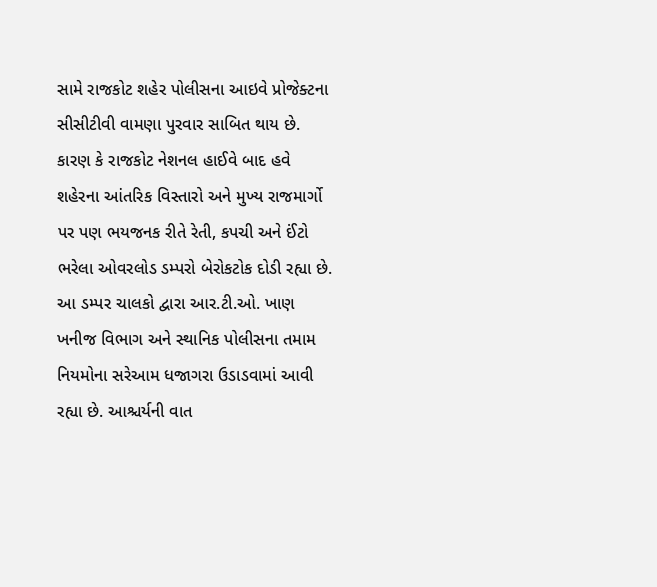સામે રાજકોટ શહેર પોલીસના આઇવે પ્રોજેક્ટના સીસીટીવી વામણા પુરવાર સાબિત થાય છે.
કારણ કે રાજકોટ નેશનલ હાઈવે બાદ હવે શહેરના આંતરિક વિસ્તારો અને મુખ્ય રાજમાર્ગો પર પણ ભયજનક રીતે રેતી, કપચી અને ઈંટો ભરેલા ઓવરલોડ ડમ્પરો બેરોકટોક દોડી રહ્યા છે. આ ડમ્પર ચાલકો દ્વારા આર.ટી.ઓ. ખાણ ખનીજ વિભાગ અને સ્થાનિક પોલીસના તમામ નિયમોના સરેઆમ ધજાગરા ઉડાડવામાં આવી રહ્યા છે. આશ્ચર્યની વાત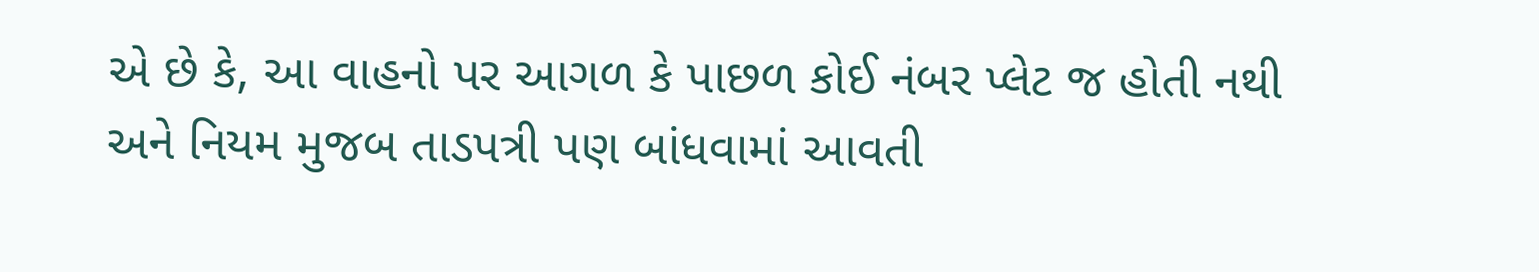એ છે કે, આ વાહનો પર આગળ કે પાછળ કોઈ નંબર પ્લેટ જ હોતી નથી અને નિયમ મુજબ તાડપત્રી પણ બાંધવામાં આવતી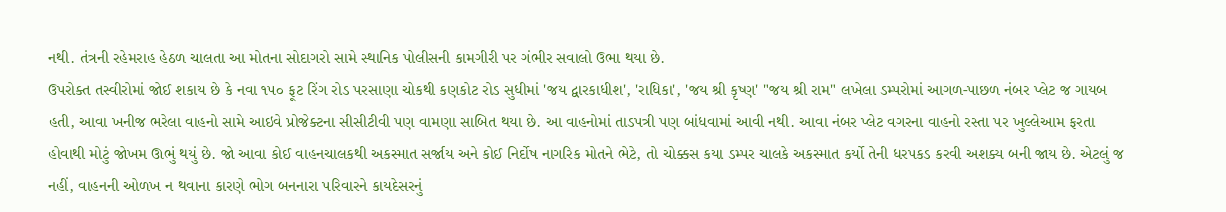નથી. તંત્રની રહેમરાહ હેઠળ ચાલતા આ મોતના સોદાગરો સામે સ્થાનિક પોલીસની કામગીરી પર ગંભીર સવાલો ઉભા થયા છે.
ઉપરોક્ત તસ્વીરોમાં જોઈ શકાય છે કે નવા ૧૫૦ ફૂટ રિંગ રોડ પરસાણા ચોકથી કણકોટ રોડ સુધીમાં 'જય દ્વારકાધીશ', 'રાધિકા', 'જય શ્રી કૃષ્ણ' "જય શ્રી રામ" લખેલા ડમ્પરોમાં આગળ-પાછળ નંબર પ્લેટ જ ગાયબ હતી, આવા ખનીજ ભરેલા વાહનો સામે આઇવે પ્રોજેક્ટના સીસીટીવી પણ વામણા સાબિત થયા છે. આ વાહનોમાં તાડપત્રી પણ બાંધવામાં આવી નથી. આવા નંબર પ્લેટ વગરના વાહનો રસ્તા પર ખુલ્લેઆમ ફરતા હોવાથી મોટું જોખમ ઊભું થયું છે. જો આવા કોઈ વાહનચાલકથી અકસ્માત સર્જાય અને કોઈ નિર્દોષ નાગરિક મોતને ભેટે, તો ચોક્કસ કયા ડમ્પર ચાલકે અકસ્માત કર્યો તેની ધરપકડ કરવી અશક્ય બની જાય છે. એટલું જ નહીં, વાહનની ઓળખ ન થવાના કારણે ભોગ બનનારા પરિવારને કાયદેસરનું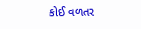કોઈ વળતર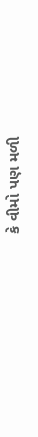કે વીમો પણ મળી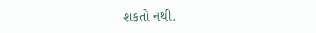શકતો નથી.